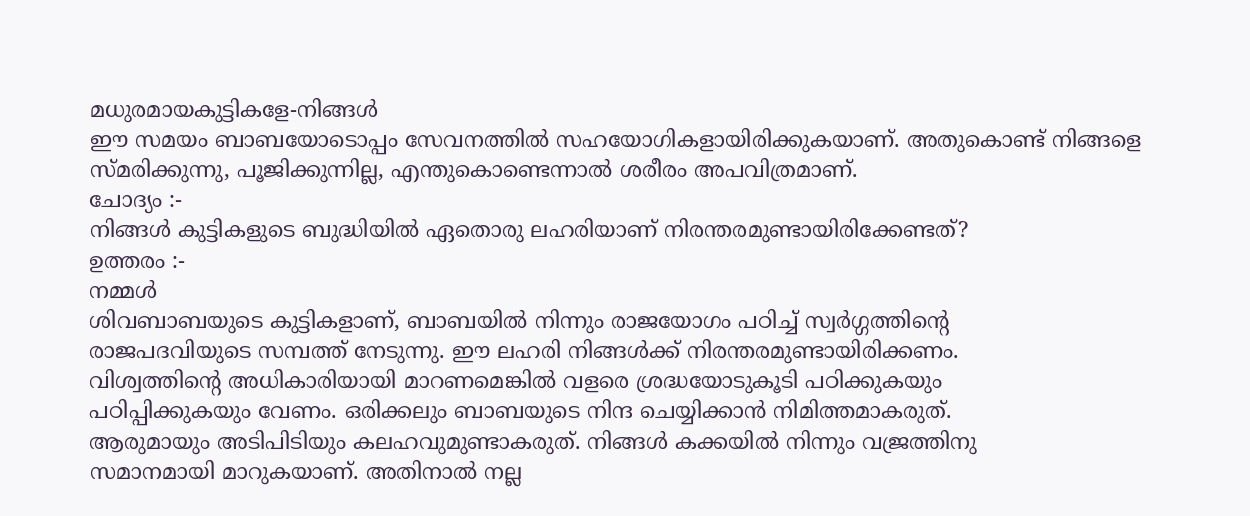മധുരമായകുട്ടികളേ-നിങ്ങൾ
ഈ സമയം ബാബയോടൊപ്പം സേവനത്തിൽ സഹയോഗികളായിരിക്കുകയാണ്. അതുകൊണ്ട് നിങ്ങളെ
സ്മരിക്കുന്നു, പൂജിക്കുന്നില്ല, എന്തുകൊണ്ടെന്നാൽ ശരീരം അപവിത്രമാണ്.
ചോദ്യം :-
നിങ്ങൾ കുട്ടികളുടെ ബുദ്ധിയിൽ ഏതൊരു ലഹരിയാണ് നിരന്തരമുണ്ടായിരിക്കേണ്ടത്?
ഉത്തരം :-
നമ്മൾ
ശിവബാബയുടെ കുട്ടികളാണ്, ബാബയിൽ നിന്നും രാജയോഗം പഠിച്ച് സ്വർഗ്ഗത്തിന്റെ
രാജപദവിയുടെ സമ്പത്ത് നേടുന്നു. ഈ ലഹരി നിങ്ങൾക്ക് നിരന്തരമുണ്ടായിരിക്കണം.
വിശ്വത്തിന്റെ അധികാരിയായി മാറണമെങ്കിൽ വളരെ ശ്രദ്ധയോടുകൂടി പഠിക്കുകയും
പഠിപ്പിക്കുകയും വേണം. ഒരിക്കലും ബാബയുടെ നിന്ദ ചെയ്യിക്കാൻ നിമിത്തമാകരുത്.
ആരുമായും അടിപിടിയും കലഹവുമുണ്ടാകരുത്. നിങ്ങൾ കക്കയിൽ നിന്നും വജ്രത്തിനു
സമാനമായി മാറുകയാണ്. അതിനാൽ നല്ല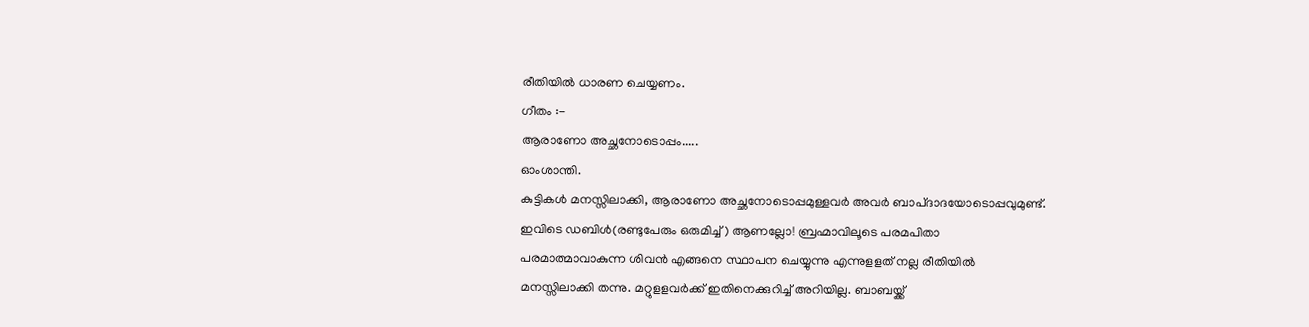രീതിയിൽ ധാരണ ചെയ്യണം.
ഗീതം :-
ആരാണോ അച്ഛനോടൊപ്പം.....
ഓംശാന്തി.
കുട്ടികൾ മനസ്സിലാക്കി, ആരാണോ അച്ഛനോടൊപ്പമുള്ളവർ അവർ ബാപ്ദാദയോടൊപ്പവുമുണ്ട്.
ഇവിടെ ഡബിൾ(രണ്ടുപേരും ഒരുമിച്ച്) ആണല്ലോ! ബ്രഹ്മാവിലൂടെ പരമപിതാ
പരമാത്മാവാകുന്ന ശിവൻ എങ്ങനെ സ്ഥാപന ചെയ്യുന്നു എന്നുളളത് നല്ല രീതിയിൽ
മനസ്സിലാക്കി തന്നു. മറ്റുളളവർക്ക് ഇതിനെക്കുറിച്ച് അറിയില്ല. ബാബയ്ക്ക്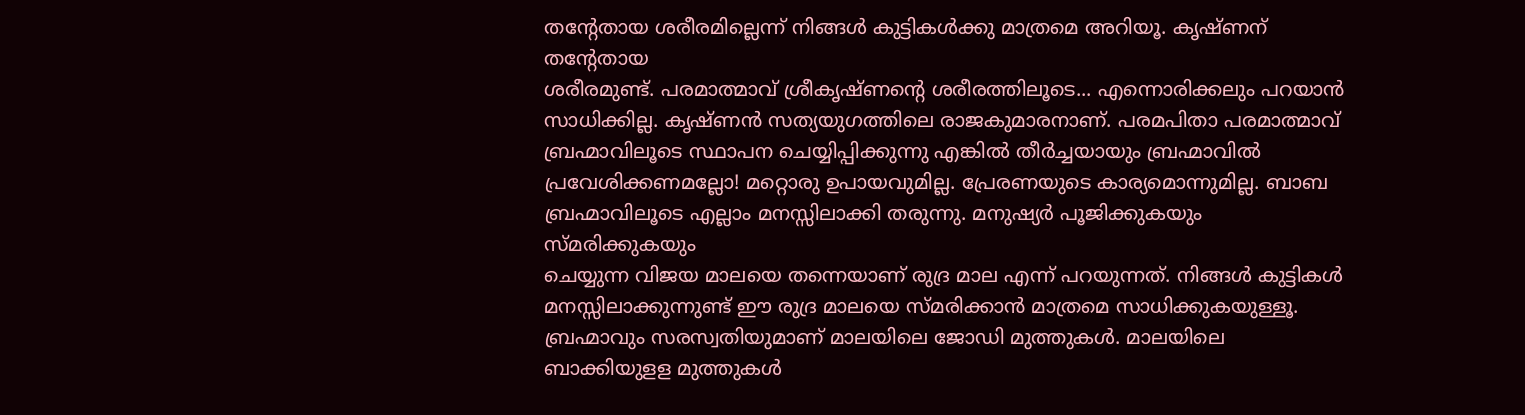തന്റേതായ ശരീരമില്ലെന്ന് നിങ്ങൾ കുട്ടികൾക്കു മാത്രമെ അറിയൂ. കൃഷ്ണന് തന്റേതായ
ശരീരമുണ്ട്. പരമാത്മാവ് ശ്രീകൃഷ്ണന്റെ ശരീരത്തിലൂടെ... എന്നൊരിക്കലും പറയാൻ
സാധിക്കില്ല. കൃഷ്ണൻ സത്യയുഗത്തിലെ രാജകുമാരനാണ്. പരമപിതാ പരമാത്മാവ്
ബ്രഹ്മാവിലൂടെ സ്ഥാപന ചെയ്യിപ്പിക്കുന്നു എങ്കിൽ തീർച്ചയായും ബ്രഹ്മാവിൽ
പ്രവേശിക്കണമല്ലോ! മറ്റൊരു ഉപായവുമില്ല. പ്രേരണയുടെ കാര്യമൊന്നുമില്ല. ബാബ
ബ്രഹ്മാവിലൂടെ എല്ലാം മനസ്സിലാക്കി തരുന്നു. മനുഷ്യർ പൂജിക്കുകയും സ്മരിക്കുകയും
ചെയ്യുന്ന വിജയ മാലയെ തന്നെയാണ് രുദ്ര മാല എന്ന് പറയുന്നത്. നിങ്ങൾ കുട്ടികൾ
മനസ്സിലാക്കുന്നുണ്ട് ഈ രുദ്ര മാലയെ സ്മരിക്കാൻ മാത്രമെ സാധിക്കുകയുള്ളൂ.
ബ്രഹ്മാവും സരസ്വതിയുമാണ് മാലയിലെ ജോഡി മുത്തുകൾ. മാലയിലെ ബാക്കിയുളള മുത്തുകൾ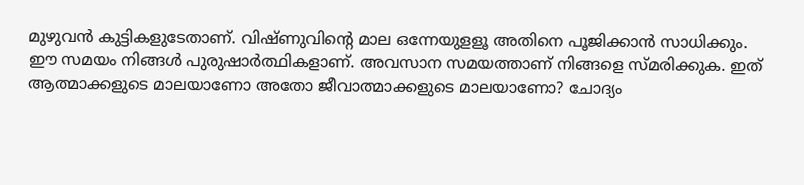മുഴുവൻ കുട്ടികളുടേതാണ്. വിഷ്ണുവിന്റെ മാല ഒന്നേയുളളൂ അതിനെ പൂജിക്കാൻ സാധിക്കും.
ഈ സമയം നിങ്ങൾ പുരുഷാർത്ഥികളാണ്. അവസാന സമയത്താണ് നിങ്ങളെ സ്മരിക്കുക. ഇത്
ആത്മാക്കളുടെ മാലയാണോ അതോ ജീവാത്മാക്കളുടെ മാലയാണോ? ചോദ്യം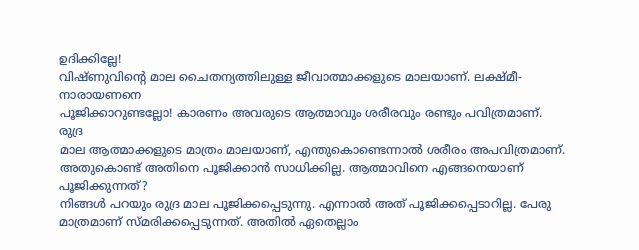ഉദിക്കില്ലേ!
വിഷ്ണുവിന്റെ മാല ചൈതന്യത്തിലുള്ള ജീവാത്മാക്കളുടെ മാലയാണ്. ലക്ഷ്മീ-നാരായണനെ
പൂജിക്കാറുണ്ടല്ലോ! കാരണം അവരുടെ ആത്മാവും ശരീരവും രണ്ടും പവിത്രമാണ്. രുദ്ര
മാല ആത്മാക്കളുടെ മാത്രം മാലയാണ്, എന്തുകൊണ്ടെന്നാൽ ശരീരം അപവിത്രമാണ്.
അതുകൊണ്ട് അതിനെ പൂജിക്കാൻ സാധിക്കില്ല. ആത്മാവിനെ എങ്ങനെയാണ് പൂജിക്കുന്നത്?
നിങ്ങൾ പറയും രുദ്ര മാല പൂജിക്കപ്പെടുന്നു. എന്നാൽ അത് പൂജിക്കപ്പെടാറില്ല. പേരു
മാത്രമാണ് സ്മരിക്കപ്പെടുന്നത്. അതിൽ ഏതെല്ലാം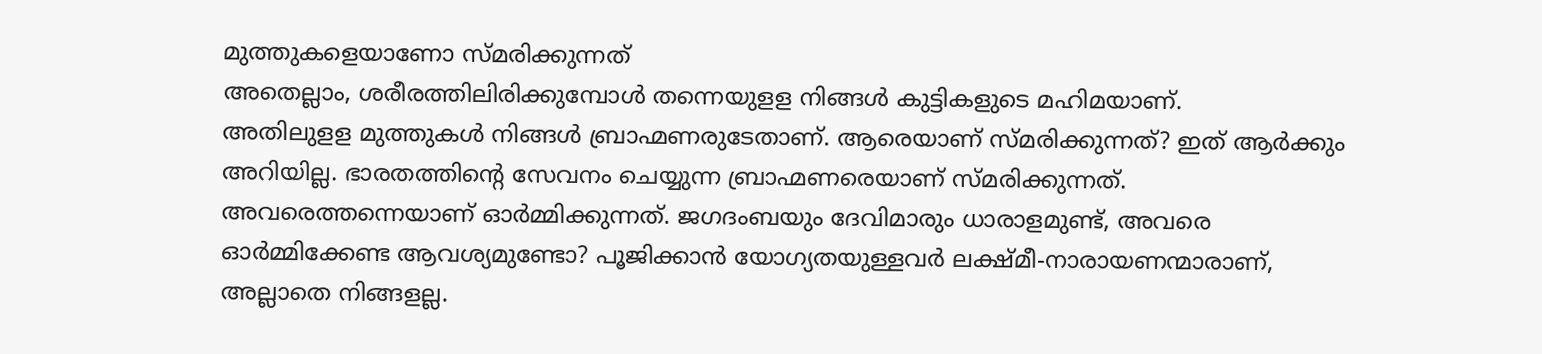മുത്തുകളെയാണോ സ്മരിക്കുന്നത്
അതെല്ലാം, ശരീരത്തിലിരിക്കുമ്പോൾ തന്നെയുളള നിങ്ങൾ കുട്ടികളുടെ മഹിമയാണ്.
അതിലുളള മുത്തുകൾ നിങ്ങൾ ബ്രാഹ്മണരുടേതാണ്. ആരെയാണ് സ്മരിക്കുന്നത്? ഇത് ആർക്കും
അറിയില്ല. ഭാരതത്തിന്റെ സേവനം ചെയ്യുന്ന ബ്രാഹ്മണരെയാണ് സ്മരിക്കുന്നത്.
അവരെത്തന്നെയാണ് ഓർമ്മിക്കുന്നത്. ജഗദംബയും ദേവിമാരും ധാരാളമുണ്ട്, അവരെ
ഓർമ്മിക്കേണ്ട ആവശ്യമുണ്ടോ? പൂജിക്കാൻ യോഗ്യതയുള്ളവർ ലക്ഷ്മീ-നാരായണന്മാരാണ്,
അല്ലാതെ നിങ്ങളല്ല.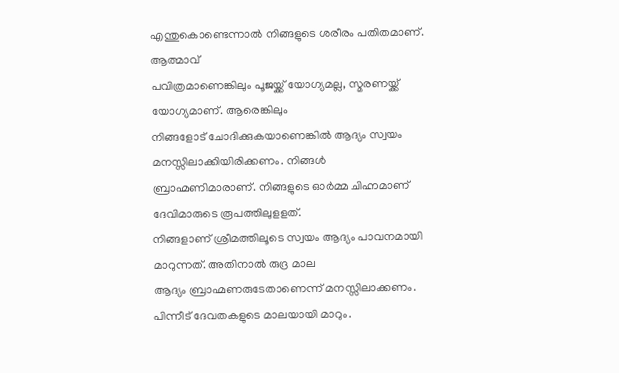എന്തുകൊണ്ടെന്നാൽ നിങ്ങളുടെ ശരീരം പതിതമാണ്. ആത്മാവ്
പവിത്രമാണെങ്കിലും പൂജയ്ക്ക് യോഗ്യമല്ല, സ്മരണയ്ക്ക് യോഗ്യമാണ്. ആരെങ്കിലും
നിങ്ങളോട് ചോദിക്കുകയാണെങ്കിൽ ആദ്യം സ്വയം മനസ്സിലാക്കിയിരിക്കണം. നിങ്ങൾ
ബ്രാഹ്മണിമാരാണ്. നിങ്ങളുടെ ഓർമ്മ ചിഹ്നമാണ് ദേവിമാരുടെ രൂപത്തിലുളളത്.
നിങ്ങളാണ് ശ്രീമത്തിലൂടെ സ്വയം ആദ്യം പാവനമായി മാറുന്നത്. അതിനാൽ രുദ്ര മാല
ആദ്യം ബ്രാഹ്മണരുടേതാണെന്ന് മനസ്സിലാക്കണം. പിന്നീട് ദേവതകളുടെ മാലയായി മാറും.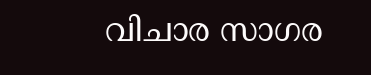വിചാര സാഗര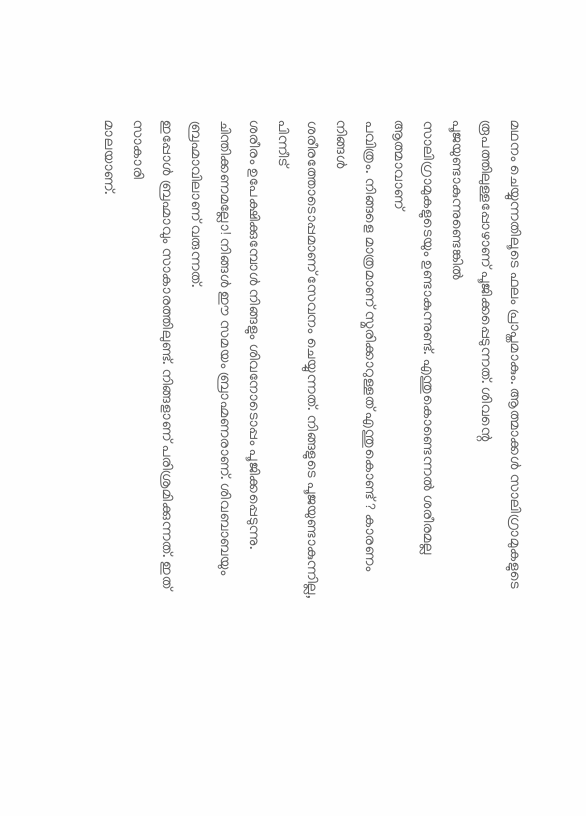മഥനം ചെയ്യുന്നതിലൂടെ ഫലം പ്രാപ്തമാകും. ആത്മാക്കൾ സാലിഗ്രാമുകളുടെ
രൂപത്തിലുള്ളപ്പോഴാണ് പൂജിക്കപ്പെടുന്നത്. ശിവന്റെ പൂജയുണ്ടാകുന്നുണ്ടെങ്കിൽ
സാലിഗ്രാമുകളുടെയും ഉണ്ടാകുന്നുണ്ട്. എന്തുകൊണ്ടെന്നൽ ശരീരമല്ല ആത്മാവാണ്
പവിത്രം. നിങ്ങളെ മാത്രമാണ് സ്മരിക്കാറുള്ളത് എന്തുകൊണ്ട്? കാരണം നിങ്ങൾ
ശരീരത്തോടൊപ്പമാണ് സേവനം ചെയ്യുന്നത്. നിങ്ങളുടെ പൂജയുണ്ടാകുന്നില്ല, പിന്നീട്
ശരീരം ഉപേക്ഷിക്കുമ്പോൾ നിങ്ങളും ശിവനോടൊപ്പം പൂജിക്കപ്പെടുന്നു.
ചിന്തിക്കണമല്ലോ! നിങ്ങൾ ഈ സമയം ബ്രാഹ്മണരാണ്. ശിവബാബയും ബ്രഹ്മാവിലാണ് വരുന്നത്.
ഇപ്പോൾ ബ്രഹ്മാവും സാകാരത്തിലുണ്ട്. നിങ്ങളാണ് പരിശ്രമിക്കുന്നത്. ഇത് സാകാരി
മാലയാണ്.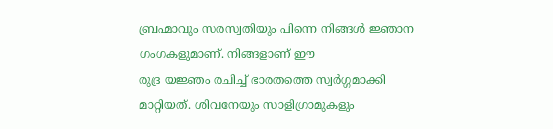ബ്രഹ്മാവും സരസ്വതിയും പിന്നെ നിങ്ങൾ ജ്ഞാന ഗംഗകളുമാണ്. നിങ്ങളാണ് ഈ
രുദ്ര യജ്ഞം രചിച്ച് ഭാരതത്തെ സ്വർഗ്ഗമാക്കി മാറ്റിയത്. ശിവനേയും സാളിഗ്രാമുകളും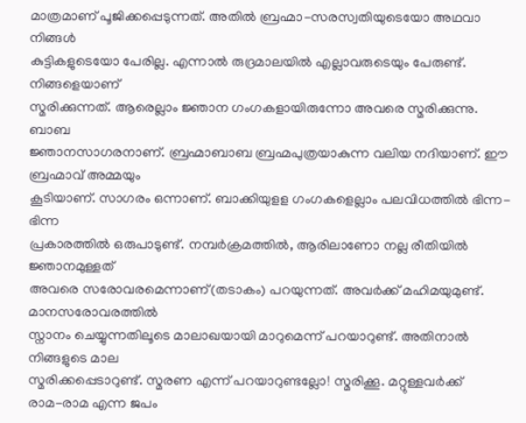മാത്രമാണ് പൂജിക്കപ്പെടുന്നത്. അതിൽ ബ്രഹ്മാ-സരസ്വതിയുടെയോ അഥവാ നിങ്ങൾ
കുട്ടികളുടെയോ പേരില്ല. എന്നാൽ രുദ്രമാലയിൽ എല്ലാവരുടെയും പേരുണ്ട്. നിങ്ങളെയാണ്
സ്മരിക്കുന്നത്. ആരെല്ലാം ജ്ഞാന ഗംഗകളായിരുന്നോ അവരെ സ്മരിക്കുന്നു. ബാബ
ജ്ഞാനസാഗരനാണ്. ബ്രഹ്മാബാബ ബ്രഹ്മപുത്രയാകുന്ന വലിയ നദിയാണ്. ഈ ബ്രഹ്മാവ് അമ്മയും
കൂടിയാണ്. സാഗരം ഒന്നാണ്. ബാക്കിയുളള ഗംഗകളെല്ലാം പലവിധത്തിൽ ഭിന്ന-ഭിന്ന
പ്രകാരത്തിൽ ഒരുപാടുണ്ട്. നമ്പർക്രമത്തിൽ, ആരിലാണോ നല്ല രീതിയിൽ ജ്ഞാനമുള്ളത്
അവരെ സരോവരമെന്നാണ്(തടാകം) പറയുന്നത്. അവർക്ക് മഹിമയുമുണ്ട്. മാനസരോവരത്തിൽ
സ്നാനം ചെയ്യുന്നതിലൂടെ മാലാഖയായി മാറുമെന്ന് പറയാറുണ്ട്. അതിനാൽ നിങ്ങളുടെ മാല
സ്മരിക്കപ്പെടാറുണ്ട്. സ്മരണ എന്ന് പറയാറുണ്ടല്ലോ! സ്മരിക്കൂ. മറ്റുള്ളവർക്ക്
രാമ-രാമ എന്ന ജപം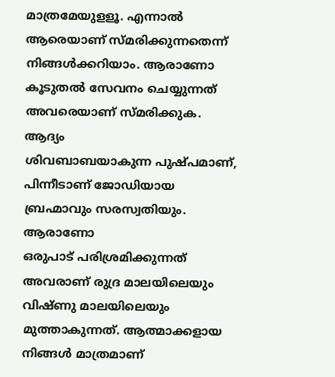മാത്രമേയുളളൂ. എന്നാൽ ആരെയാണ് സ്മരിക്കുന്നതെന്ന്
നിങ്ങൾക്കറിയാം. ആരാണോ കൂടുതൽ സേവനം ചെയ്യുന്നത് അവരെയാണ് സ്മരിക്കുക. ആദ്യം
ശിവബാബയാകുന്ന പുഷ്പമാണ്, പിന്നീടാണ് ജോഡിയായ ബ്രഹ്മാവും സരസ്വതിയും. ആരാണോ
ഒരുപാട് പരിശ്രമിക്കുന്നത് അവരാണ് രുദ്ര മാലയിലെയും വിഷ്ണു മാലയിലെയും
മുത്താകുന്നത്. ആത്മാക്കളായ നിങ്ങൾ മാത്രമാണ്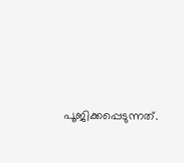പൂജിക്കപ്പെടുന്നത്.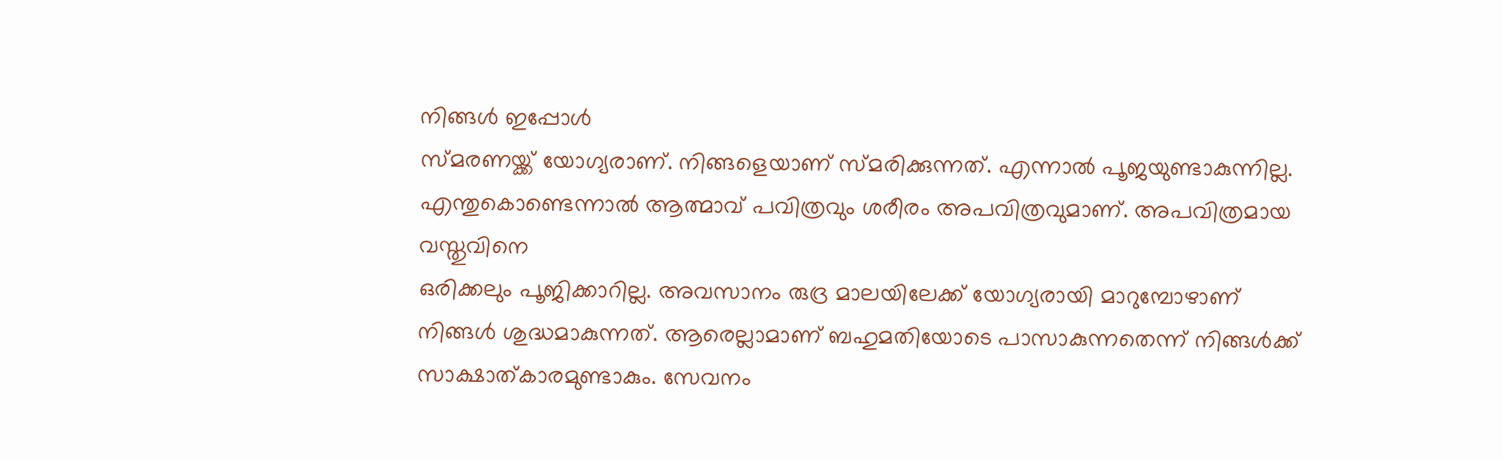നിങ്ങൾ ഇപ്പോൾ
സ്മരണയ്ക്ക് യോഗ്യരാണ്. നിങ്ങളെയാണ് സ്മരിക്കുന്നത്. എന്നാൽ പൂജയുണ്ടാകുന്നില്ല.
എന്തുകൊണ്ടെന്നാൽ ആത്മാവ് പവിത്രവും ശരീരം അപവിത്രവുമാണ്. അപവിത്രമായ വസ്തുവിനെ
ഒരിക്കലും പൂജിക്കാറില്ല. അവസാനം രുദ്ര മാലയിലേക്ക് യോഗ്യരായി മാറുമ്പോഴാണ്
നിങ്ങൾ ശുദ്ധമാകുന്നത്. ആരെല്ലാമാണ് ബഹുമതിയോടെ പാസാകുന്നതെന്ന് നിങ്ങൾക്ക്
സാക്ഷാത്കാരമുണ്ടാകും. സേവനം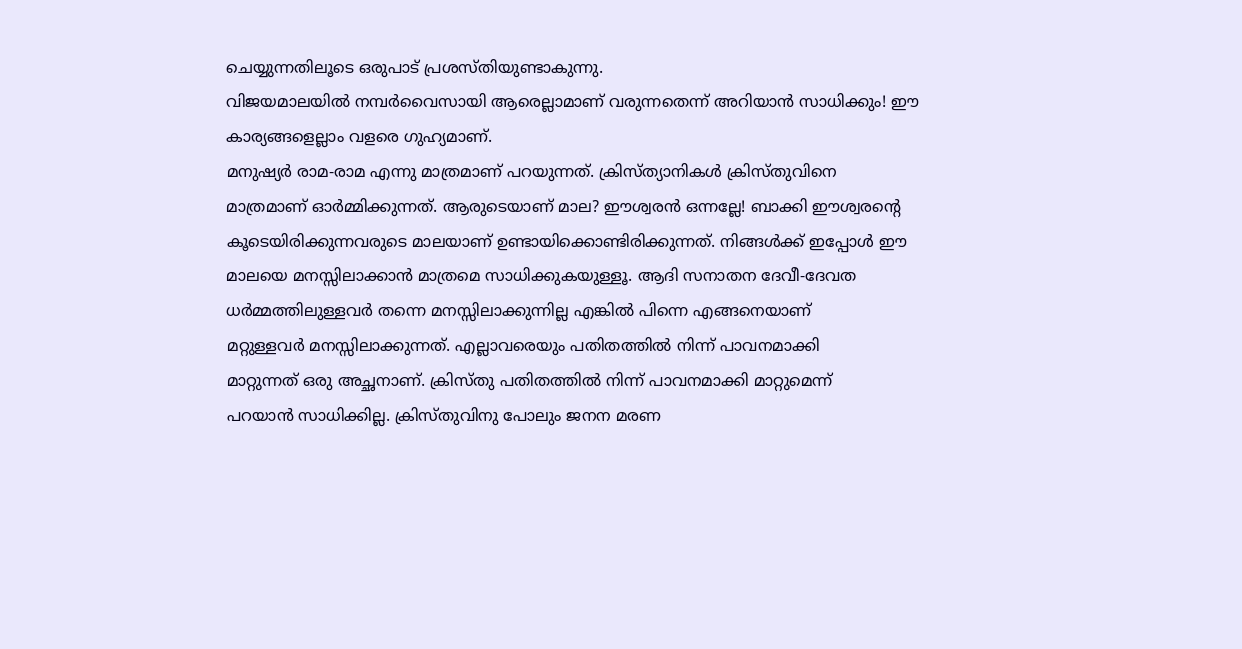ചെയ്യുന്നതിലൂടെ ഒരുപാട് പ്രശസ്തിയുണ്ടാകുന്നു.
വിജയമാലയിൽ നമ്പർവൈസായി ആരെല്ലാമാണ് വരുന്നതെന്ന് അറിയാൻ സാധിക്കും! ഈ
കാര്യങ്ങളെല്ലാം വളരെ ഗുഹ്യമാണ്.
മനുഷ്യർ രാമ-രാമ എന്നു മാത്രമാണ് പറയുന്നത്. ക്രിസ്ത്യാനികൾ ക്രിസ്തുവിനെ
മാത്രമാണ് ഓർമ്മിക്കുന്നത്. ആരുടെയാണ് മാല? ഈശ്വരൻ ഒന്നല്ലേ! ബാക്കി ഈശ്വരന്റെ
കൂടെയിരിക്കുന്നവരുടെ മാലയാണ് ഉണ്ടായിക്കൊണ്ടിരിക്കുന്നത്. നിങ്ങൾക്ക് ഇപ്പോൾ ഈ
മാലയെ മനസ്സിലാക്കാൻ മാത്രമെ സാധിക്കുകയുള്ളൂ. ആദി സനാതന ദേവീ-ദേവത
ധർമ്മത്തിലുള്ളവർ തന്നെ മനസ്സിലാക്കുന്നില്ല എങ്കിൽ പിന്നെ എങ്ങനെയാണ്
മറ്റുള്ളവർ മനസ്സിലാക്കുന്നത്. എല്ലാവരെയും പതിതത്തിൽ നിന്ന് പാവനമാക്കി
മാറ്റുന്നത് ഒരു അച്ഛനാണ്. ക്രിസ്തു പതിതത്തിൽ നിന്ന് പാവനമാക്കി മാറ്റുമെന്ന്
പറയാൻ സാധിക്കില്ല. ക്രിസ്തുവിനു പോലും ജനന മരണ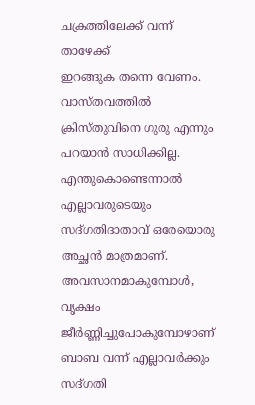ചക്രത്തിലേക്ക് വന്ന് താഴേക്ക്
ഇറങ്ങുക തന്നെ വേണം. വാസ്തവത്തിൽ ക്രിസ്തുവിനെ ഗുരു എന്നും പറയാൻ സാധിക്കില്ല.
എന്തുകൊണ്ടെന്നാൽ എല്ലാവരുടെയും സദ്ഗതിദാതാവ് ഒരേയൊരു അച്ഛൻ മാത്രമാണ്.
അവസാനമാകുമ്പോൾ, വൃക്ഷം ജീർണ്ണിച്ചുപോകുമ്പോഴാണ് ബാബ വന്ന് എല്ലാവർക്കും സദ്ഗതി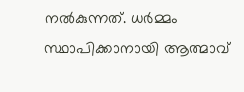നൽകുന്നത്. ധർമ്മം സ്ഥാപിക്കാനായി ആത്മാവ്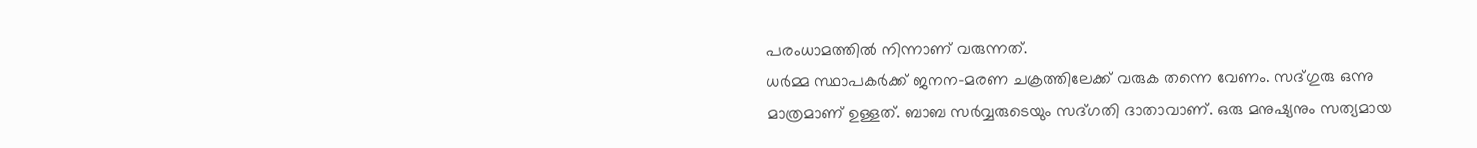പരംധാമത്തിൽ നിന്നാണ് വരുന്നത്.
ധർമ്മ സ്ഥാപകർക്ക് ജനന-മരണ ചക്രത്തിലേക്ക് വരുക തന്നെ വേണം. സദ്ഗുരു ഒന്നു
മാത്രമാണ് ഉള്ളത്. ബാബ സർവ്വരുടെയും സദ്ഗതി ദാതാവാണ്. ഒരു മനുഷ്യനും സത്യമായ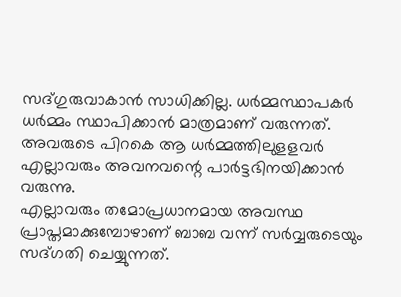സദ്ഗുരുവാകാൻ സാധിക്കില്ല. ധർമ്മസ്ഥാപകർ ധർമ്മം സ്ഥാപിക്കാൻ മാത്രമാണ് വരുന്നത്.
അവരുടെ പിറകെ ആ ധർമ്മത്തിലുളളവർ എല്ലാവരും അവനവന്റെ പാർട്ടഭിനയിക്കാൻ വരുന്നു.
എല്ലാവരും തമോപ്രധാനമായ അവസ്ഥ പ്രാപ്തമാക്കുമ്പോഴാണ് ബാബ വന്ന് സർവ്വരുടെയും
സദ്ഗതി ചെയ്യുന്നത്.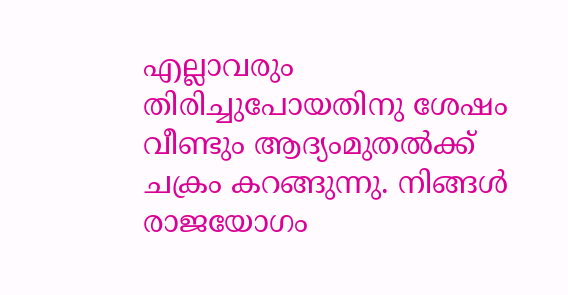എല്ലാവരും തിരിച്ചുപോയതിനു ശേഷം വീണ്ടും ആദ്യംമുതൽക്ക്
ചക്രം കറങ്ങുന്നു. നിങ്ങൾ രാജയോഗം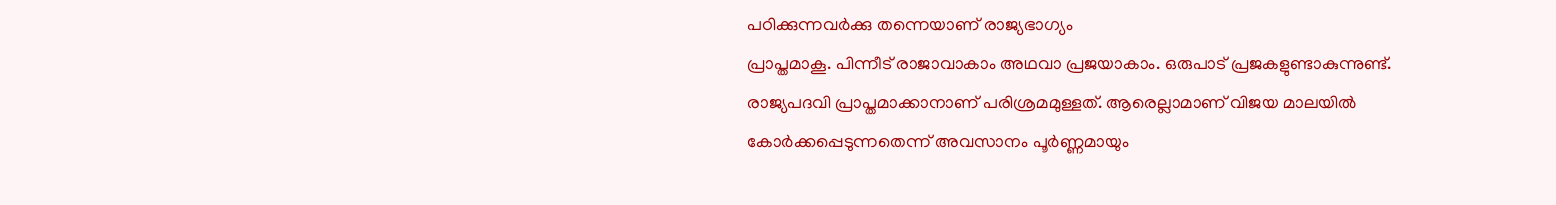പഠിക്കുന്നവർക്കു തന്നെയാണ് രാജ്യഭാഗ്യം
പ്രാപ്തമാകൂ. പിന്നീട് രാജാവാകാം അഥവാ പ്രജയാകാം. ഒരുപാട് പ്രജകളുണ്ടാകുന്നുണ്ട്.
രാജ്യപദവി പ്രാപ്തമാക്കാനാണ് പരിശ്രമമുള്ളത്. ആരെല്ലാമാണ് വിജയ മാലയിൽ
കോർക്കപ്പെടുന്നതെന്ന് അവസാനം പൂർണ്ണമായും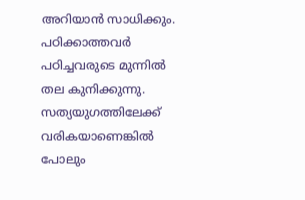അറിയാൻ സാധിക്കും. പഠിക്കാത്തവർ
പഠിച്ചവരുടെ മുന്നിൽ തല കുനിക്കുന്നു. സത്യയുഗത്തിലേക്ക് വരികയാണെങ്കിൽ പോലും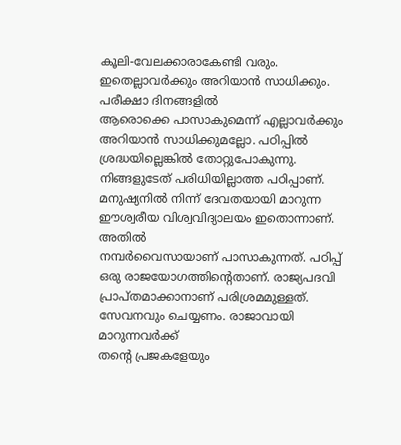കൂലി-വേലക്കാരാകേണ്ടി വരും. ഇതെല്ലാവർക്കും അറിയാൻ സാധിക്കും. പരീക്ഷാ ദിനങ്ങളിൽ
ആരൊക്കെ പാസാകുമെന്ന് എല്ലാവർക്കും അറിയാൻ സാധിക്കുമല്ലോ. പഠിപ്പിൽ
ശ്രദ്ധയില്ലെങ്കിൽ തോറ്റുപോകുന്നു. നിങ്ങളുടേത് പരിധിയില്ലാത്ത പഠിപ്പാണ്.
മനുഷ്യനിൽ നിന്ന് ദേവതയായി മാറുന്ന ഈശ്വരീയ വിശ്വവിദ്യാലയം ഇതൊന്നാണ്. അതിൽ
നമ്പർവൈസായാണ് പാസാകുന്നത്. പഠിപ്പ് ഒരു രാജയോഗത്തിന്റെതാണ്. രാജ്യപദവി
പ്രാപ്തമാക്കാനാണ് പരിശ്രമമുള്ളത്. സേവനവും ചെയ്യണം. രാജാവായി മാറുന്നവർക്ക്
തന്റെ പ്രജകളേയും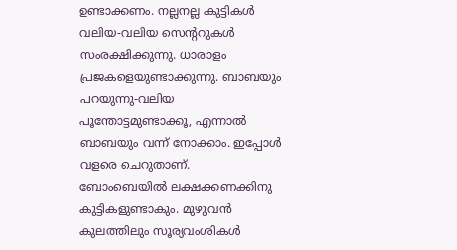ഉണ്ടാക്കണം. നല്ലനല്ല കുട്ടികൾ വലിയ-വലിയ സെന്ററുകൾ
സംരക്ഷിക്കുന്നു. ധാരാളം പ്രജകളെയുണ്ടാക്കുന്നു. ബാബയും പറയുന്നു-വലിയ
പൂന്തോട്ടമുണ്ടാക്കൂ, എന്നാൽ ബാബയും വന്ന് നോക്കാം. ഇപ്പോൾ വളരെ ചെറുതാണ്.
ബോംബെയിൽ ലക്ഷക്കണക്കിനു കുട്ടികളുണ്ടാകും. മുഴുവൻ കുലത്തിലും സൂര്യവംശികൾ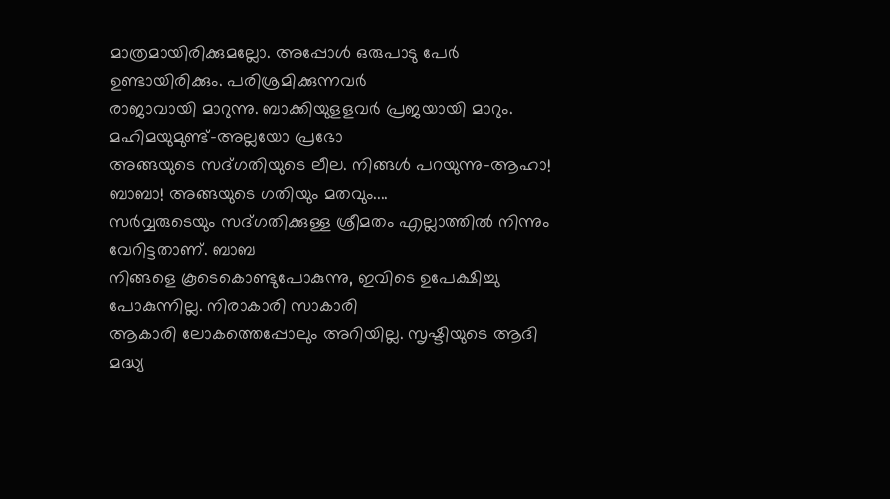മാത്രമായിരിക്കുമല്ലോ. അപ്പോൾ ഒരുപാടു പേർ ഉണ്ടായിരിക്കും. പരിശ്രമിക്കുന്നവർ
രാജാവായി മാറുന്നു. ബാക്കിയുളളവർ പ്രജയായി മാറും. മഹിമയുമുണ്ട്-അല്ലയോ പ്രഭോ
അങ്ങയുടെ സദ്ഗതിയുടെ ലീല. നിങ്ങൾ പറയുന്നു-ആഹാ! ബാബാ! അങ്ങയുടെ ഗതിയും മതവും....
സർവ്വരുടെയും സദ്ഗതിക്കുള്ള ശ്രീമതം എല്ലാത്തിൽ നിന്നും വേറിട്ടതാണ്. ബാബ
നിങ്ങളെ കൂടെകൊണ്ടുപോകുന്നു, ഇവിടെ ഉപേക്ഷിച്ചു പോകുന്നില്ല. നിരാകാരി സാകാരി
ആകാരി ലോകത്തെപ്പോലും അറിയില്ല. സൃഷ്ടിയുടെ ആദി മദ്ധ്യ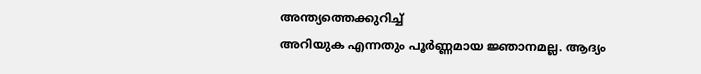അന്ത്യത്തെക്കുറിച്ച്
അറിയുക എന്നതും പൂർണ്ണമായ ജ്ഞാനമല്ല. ആദ്യം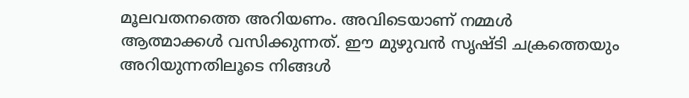മൂലവതനത്തെ അറിയണം. അവിടെയാണ് നമ്മൾ
ആത്മാക്കൾ വസിക്കുന്നത്. ഈ മുഴുവൻ സൃഷ്ടി ചക്രത്തെയും അറിയുന്നതിലൂടെ നിങ്ങൾ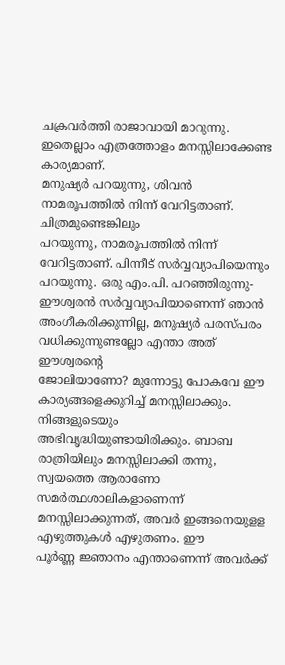ചക്രവർത്തി രാജാവായി മാറുന്നു. ഇതെല്ലാം എത്രത്തോളം മനസ്സിലാക്കേണ്ട കാര്യമാണ്.
മനുഷ്യർ പറയുന്നു, ശിവൻ നാമരൂപത്തിൽ നിന്ന് വേറിട്ടതാണ്. ചിത്രമുണ്ടെങ്കിലും
പറയുന്നു, നാമരൂപത്തിൽ നിന്ന് വേറിട്ടതാണ്. പിന്നീട് സർവ്വവ്യാപിയെന്നും
പറയുന്നു. ഒരു എം.പി. പറഞ്ഞിരുന്നു-ഈശ്വരൻ സർവ്വവ്യാപിയാണെന്ന് ഞാൻ
അംഗീകരിക്കുന്നില്ല, മനുഷ്യർ പരസ്പരം വധിക്കുന്നുണ്ടല്ലോ എന്താ അത് ഈശ്വരന്റെ
ജോലിയാണോ? മുന്നോട്ടു പോകവേ ഈ കാര്യങ്ങളെക്കുറിച്ച് മനസ്സിലാക്കും. നിങ്ങളുടെയും
അഭിവൃദ്ധിയുണ്ടായിരിക്കും. ബാബ രാത്രിയിലും മനസ്സിലാക്കി തന്നു, സ്വയത്തെ ആരാണോ
സമർത്ഥശാലികളാണെന്ന് മനസ്സിലാക്കുന്നത്, അവർ ഇങ്ങനെയുളള എഴുത്തുകൾ എഴുതണം. ഈ
പൂർണ്ണ ജ്ഞാനം എന്താണെന്ന് അവർക്ക്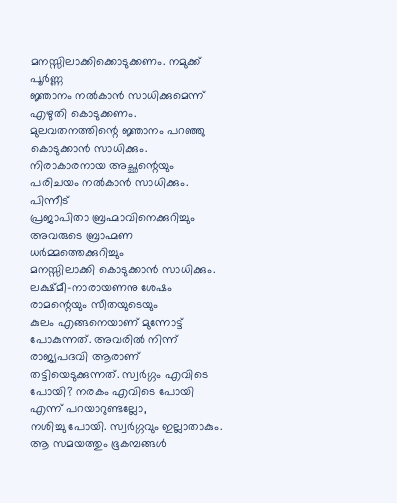മനസ്സിലാക്കിക്കൊടുക്കണം. നമുക്ക് പൂർണ്ണ
ജ്ഞാനം നൽകാൻ സാധിക്കുമെന്ന് എഴുതി കൊടുക്കണം. മുലവതനത്തിന്റെ ജ്ഞാനം പറഞ്ഞു
കൊടുക്കാൻ സാധിക്കും. നിരാകാരനായ അച്ഛന്റെയും പരിചയം നൽകാൻ സാധിക്കും. പിന്നീട്
പ്രജാപിതാ ബ്രഹ്മാവിനെക്കുറിച്ചും അവരുടെ ബ്രാഹ്മണ ധർമ്മത്തെക്കുറിച്ചും
മനസ്സിലാക്കി കൊടുക്കാൻ സാധിക്കും. ലക്ഷ്മീ-നാരായണനു ശേഷം രാമന്റെയും സീതയുടെയും
കുലം എങ്ങനെയാണ് മുന്നോട്ട് പോകുന്നത്. അവരിൽ നിന്ന് രാജ്യപദവി ആരാണ്
തട്ടിയെടുക്കുന്നത്. സ്വർഗ്ഗം എവിടെ പോയി? നരകം എവിടെ പോയി എന്ന് പറയാറുണ്ടല്ലോ,
നശിച്ചു പോയി. സ്വർഗ്ഗവും ഇല്ലാതാകും. ആ സമയത്തും ഭൂകമ്പങ്ങൾ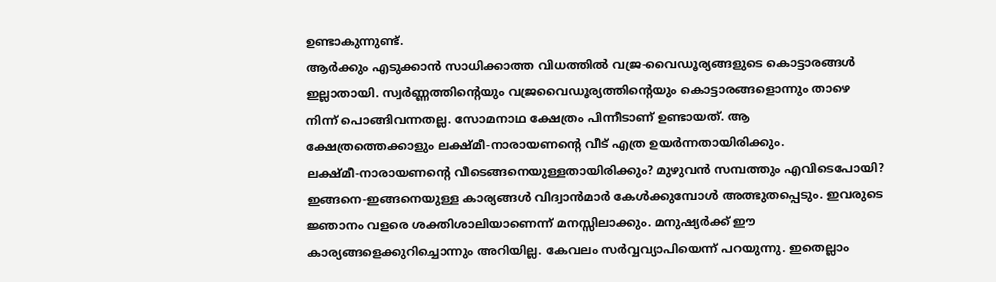ഉണ്ടാകുന്നുണ്ട്.
ആർക്കും എടുക്കാൻ സാധിക്കാത്ത വിധത്തിൽ വജ്ര-വൈഡൂര്യങ്ങളുടെ കൊട്ടാരങ്ങൾ
ഇല്ലാതായി. സ്വർണ്ണത്തിന്റെയും വജ്രവൈഡൂര്യത്തിന്റെയും കൊട്ടാരങ്ങളൊന്നും താഴെ
നിന്ന് പൊങ്ങിവന്നതല്ല. സോമനാഥ ക്ഷേത്രം പിന്നീടാണ് ഉണ്ടായത്. ആ
ക്ഷേത്രത്തെക്കാളും ലക്ഷ്മീ-നാരായണന്റെ വീട് എത്ര ഉയർന്നതായിരിക്കും.
ലക്ഷ്മീ-നാരായണന്റെ വീടെങ്ങനെയുള്ളതായിരിക്കും? മുഴുവൻ സമ്പത്തും എവിടെപോയി?
ഇങ്ങനെ-ഇങ്ങനെയുള്ള കാര്യങ്ങൾ വിദ്വാൻമാർ കേൾക്കുമ്പോൾ അത്ഭുതപ്പെടും. ഇവരുടെ
ജ്ഞാനം വളരെ ശക്തിശാലിയാണെന്ന് മനസ്സിലാക്കും. മനുഷ്യർക്ക് ഈ
കാര്യങ്ങളെക്കുറിച്ചൊന്നും അറിയില്ല. കേവലം സർവ്വവ്യാപിയെന്ന് പറയുന്നു. ഇതെല്ലാം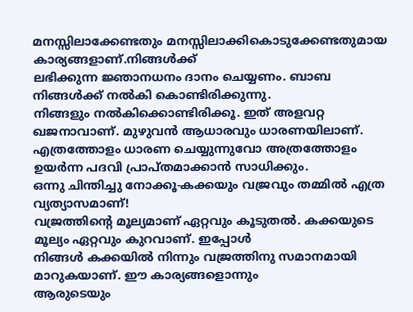മനസ്സിലാക്കേണ്ടതും മനസ്സിലാക്കികൊടുക്കേണ്ടതുമായ കാര്യങ്ങളാണ്.നിങ്ങൾക്ക്
ലഭിക്കുന്ന ജ്ഞാനധനം ദാനം ചെയ്യണം. ബാബ നിങ്ങൾക്ക് നൽകി കൊണ്ടിരിക്കുന്നു.
നിങ്ങളും നൽകിക്കൊണ്ടിരിക്കൂ. ഇത് അളവറ്റ ഖജനാവാണ്. മുഴുവൻ ആധാരവും ധാരണയിലാണ്.
എത്രത്തോളം ധാരണ ചെയ്യുന്നുവോ അത്രത്തോളം ഉയർന്ന പദവി പ്രാപ്തമാക്കാൻ സാധിക്കും.
ഒന്നു ചിന്തിച്ചു നോക്കൂ-കക്കയും വജ്രവും തമ്മിൽ എത്ര വ്യത്യാസമാണ്!
വജ്രത്തിന്റെ മൂല്യമാണ് ഏറ്റവും കൂടുതൽ. കക്കയുടെ മൂല്യം ഏറ്റവും കുറവാണ്. ഇപ്പോൾ
നിങ്ങൾ കക്കയിൽ നിന്നും വജ്രത്തിനു സമാനമായി മാറുകയാണ്. ഈ കാര്യങ്ങളൊന്നും
ആരുടെയും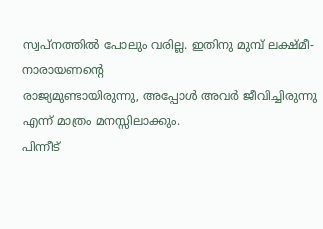സ്വപ്നത്തിൽ പോലും വരില്ല. ഇതിനു മുമ്പ് ലക്ഷ്മീ- നാരായണന്റെ
രാജ്യമുണ്ടായിരുന്നു, അപ്പോൾ അവർ ജീവിച്ചിരുന്നു എന്ന് മാത്രം മനസ്സിലാക്കും.
പിന്നീട്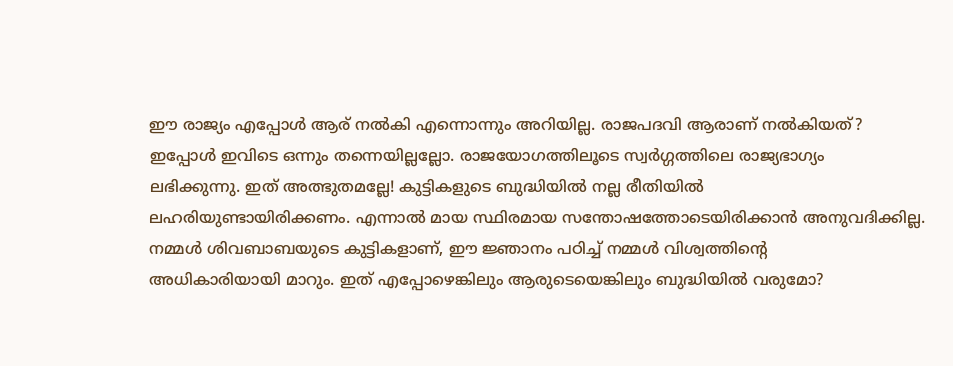ഈ രാജ്യം എപ്പോൾ ആര് നൽകി എന്നൊന്നും അറിയില്ല. രാജപദവി ആരാണ് നൽകിയത്?
ഇപ്പോൾ ഇവിടെ ഒന്നും തന്നെയില്ലല്ലോ. രാജയോഗത്തിലൂടെ സ്വർഗ്ഗത്തിലെ രാജ്യഭാഗ്യം
ലഭിക്കുന്നു. ഇത് അത്ഭുതമല്ലേ! കുട്ടികളുടെ ബുദ്ധിയിൽ നല്ല രീതിയിൽ
ലഹരിയുണ്ടായിരിക്കണം. എന്നാൽ മായ സ്ഥിരമായ സന്തോഷത്തോടെയിരിക്കാൻ അനുവദിക്കില്ല.
നമ്മൾ ശിവബാബയുടെ കുട്ടികളാണ്, ഈ ജ്ഞാനം പഠിച്ച് നമ്മൾ വിശ്വത്തിന്റെ
അധികാരിയായി മാറും. ഇത് എപ്പോഴെങ്കിലും ആരുടെയെങ്കിലും ബുദ്ധിയിൽ വരുമോ?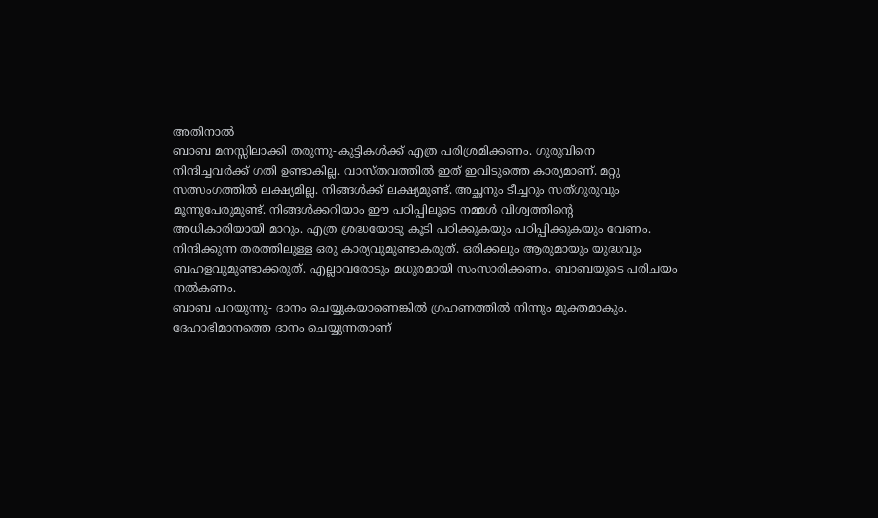അതിനാൽ
ബാബ മനസ്സിലാക്കി തരുന്നു-കുട്ടികൾക്ക് എത്ര പരിശ്രമിക്കണം. ഗുരുവിനെ
നിന്ദിച്ചവർക്ക് ഗതി ഉണ്ടാകില്ല. വാസ്തവത്തിൽ ഇത് ഇവിടുത്തെ കാര്യമാണ്. മറ്റു
സത്സംഗത്തിൽ ലക്ഷ്യമില്ല. നിങ്ങൾക്ക് ലക്ഷ്യമുണ്ട്. അച്ഛനും ടീച്ചറും സത്ഗുരുവും
മൂന്നുപേരുമുണ്ട്. നിങ്ങൾക്കറിയാം ഈ പഠിപ്പിലൂടെ നമ്മൾ വിശ്വത്തിന്റെ
അധികാരിയായി മാറും. എത്ര ശ്രദ്ധയോടു കൂടി പഠിക്കുകയും പഠിപ്പിക്കുകയും വേണം.
നിന്ദിക്കുന്ന തരത്തിലുള്ള ഒരു കാര്യവുമുണ്ടാകരുത്. ഒരിക്കലും ആരുമായും യുദ്ധവും
ബഹളവുമുണ്ടാക്കരുത്. എല്ലാവരോടും മധുരമായി സംസാരിക്കണം. ബാബയുടെ പരിചയം നൽകണം.
ബാബ പറയുന്നു- ദാനം ചെയ്യുകയാണെങ്കിൽ ഗ്രഹണത്തിൽ നിന്നും മുക്തമാകും.
ദേഹാഭിമാനത്തെ ദാനം ചെയ്യുന്നതാണ്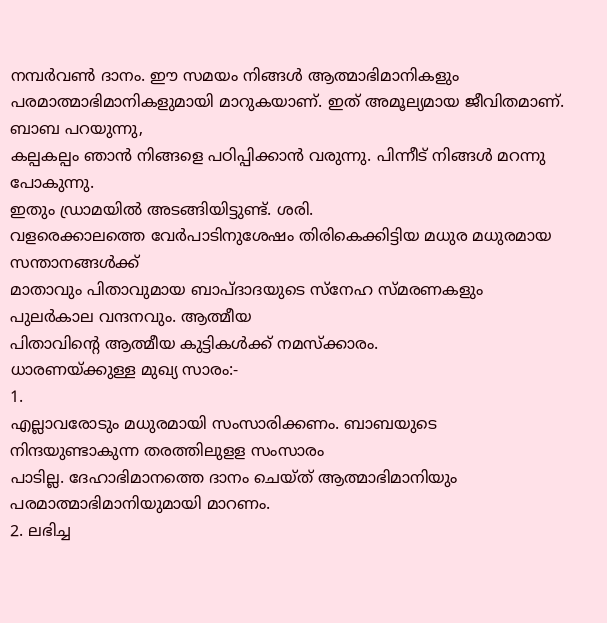നമ്പർവൺ ദാനം. ഈ സമയം നിങ്ങൾ ആത്മാഭിമാനികളും
പരമാത്മാഭിമാനികളുമായി മാറുകയാണ്. ഇത് അമൂല്യമായ ജീവിതമാണ്. ബാബ പറയുന്നു,
കല്പകല്പം ഞാൻ നിങ്ങളെ പഠിപ്പിക്കാൻ വരുന്നു. പിന്നീട് നിങ്ങൾ മറന്നു പോകുന്നു.
ഇതും ഡ്രാമയിൽ അടങ്ങിയിട്ടുണ്ട്. ശരി.
വളരെക്കാലത്തെ വേർപാടിനുശേഷം തിരികെക്കിട്ടിയ മധുര മധുരമായ സന്താനങ്ങൾക്ക്
മാതാവും പിതാവുമായ ബാപ്ദാദയുടെ സ്നേഹ സ്മരണകളും പുലർകാല വന്ദനവും. ആത്മീയ
പിതാവിന്റെ ആത്മീയ കുട്ടികൾക്ക് നമസ്ക്കാരം.
ധാരണയ്ക്കുള്ള മുഖ്യ സാരം:-
1.
എല്ലാവരോടും മധുരമായി സംസാരിക്കണം. ബാബയുടെ നിന്ദയുണ്ടാകുന്ന തരത്തിലുളള സംസാരം
പാടില്ല. ദേഹാഭിമാനത്തെ ദാനം ചെയ്ത് ആത്മാഭിമാനിയും പരമാത്മാഭിമാനിയുമായി മാറണം.
2. ലഭിച്ച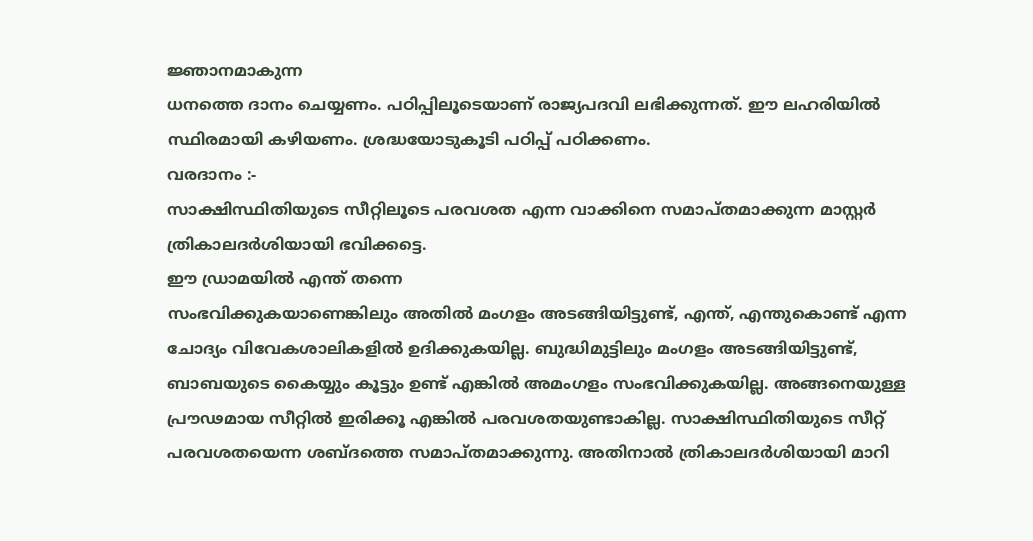ജ്ഞാനമാകുന്ന
ധനത്തെ ദാനം ചെയ്യണം. പഠിപ്പിലൂടെയാണ് രാജ്യപദവി ലഭിക്കുന്നത്. ഈ ലഹരിയിൽ
സ്ഥിരമായി കഴിയണം. ശ്രദ്ധയോടുകൂടി പഠിപ്പ് പഠിക്കണം.
വരദാനം :-
സാക്ഷിസ്ഥിതിയുടെ സീറ്റിലൂടെ പരവശത എന്ന വാക്കിനെ സമാപ്തമാക്കുന്ന മാസ്റ്റർ
ത്രികാലദർശിയായി ഭവിക്കട്ടെ.
ഈ ഡ്രാമയിൽ എന്ത് തന്നെ
സംഭവിക്കുകയാണെങ്കിലും അതിൽ മംഗളം അടങ്ങിയിട്ടുണ്ട്, എന്ത്, എന്തുകൊണ്ട് എന്ന
ചോദ്യം വിവേകശാലികളിൽ ഉദിക്കുകയില്ല. ബുദ്ധിമുട്ടിലും മംഗളം അടങ്ങിയിട്ടുണ്ട്,
ബാബയുടെ കൈയ്യും കൂട്ടും ഉണ്ട് എങ്കിൽ അമംഗളം സംഭവിക്കുകയില്ല. അങ്ങനെയുള്ള
പ്രൗഢമായ സീറ്റിൽ ഇരിക്കൂ എങ്കിൽ പരവശതയുണ്ടാകില്ല. സാക്ഷിസ്ഥിതിയുടെ സീറ്റ്
പരവശതയെന്ന ശബ്ദത്തെ സമാപ്തമാക്കുന്നു. അതിനാൽ ത്രികാലദർശിയായി മാറി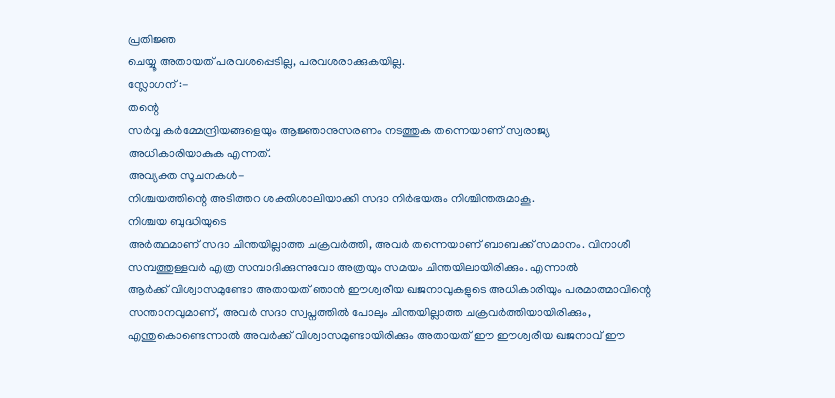പ്രതിജ്ഞ
ചെയ്യൂ അതായത് പരവശപ്പെടില്ല, പരവശരാക്കുകയില്ല.
സ്ലോഗന് :-
തന്റെ
സർവ്വ കർമ്മേന്ദ്രിയങ്ങളെയും ആജ്ഞാനുസരണം നടത്തുക തന്നെയാണ് സ്വരാജ്യ
അധികാരിയാകുക എന്നത്.
അവ്യക്ത സൂചനകൾ-
നിശ്ചയത്തിന്റെ അടിത്തറ ശക്തിശാലിയാക്കി സദാ നിർഭയരും നിശ്ചിന്തരുമാകൂ.
നിശ്ചയ ബുദ്ധിയുടെ
അർത്ഥമാണ് സദാ ചിന്തയില്ലാത്ത ചക്രവർത്തി, അവർ തന്നെയാണ് ബാബക്ക് സമാനം. വിനാശീ
സമ്പത്തുള്ളവർ എത്ര സമ്പാദിക്കുന്നുവോ അത്രയും സമയം ചിന്തയിലായിരിക്കും. എന്നാൽ
ആർക്ക് വിശ്വാസമുണ്ടോ അതായത് ഞാൻ ഈശ്വരീയ ഖജനാവുകളുടെ അധികാരിയും പരമാത്മാവിന്റെ
സന്താനവുമാണ്, അവർ സദാ സ്വപ്നത്തിൽ പോലും ചിന്തയില്ലാത്ത ചക്രവർത്തിയായിരിക്കും,
എന്തുകൊണ്ടെന്നാൽ അവർക്ക് വിശ്വാസമുണ്ടായിരിക്കും അതായത് ഈ ഈശ്വരീയ ഖജനാവ് ഈ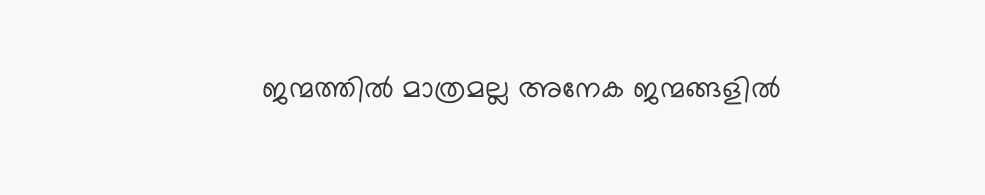ജന്മത്തിൽ മാത്രമല്ല അനേക ജന്മങ്ങളിൽ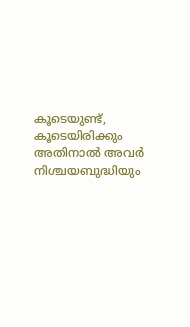കൂടെയുണ്ട്, കൂടെയിരിക്കും അതിനാൽ അവർ
നിശ്ചയബുദ്ധിയും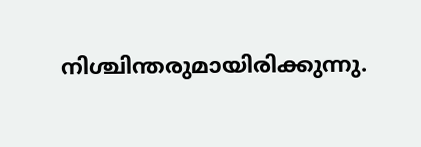നിശ്ചിന്തരുമായിരിക്കുന്നു.